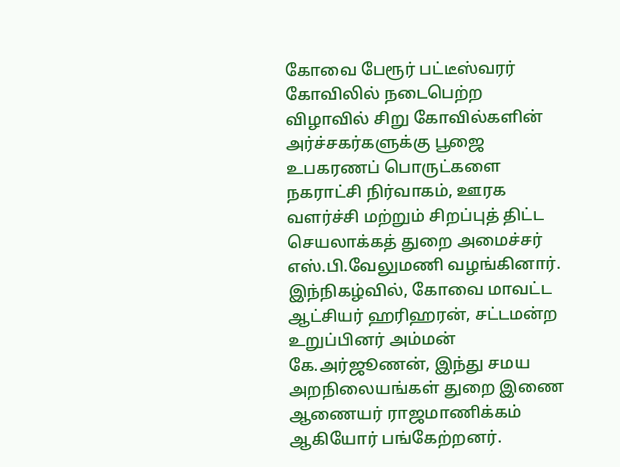கோவை பேரூர் பட்டீஸ்வரர் கோவிலில் நடைபெற்ற விழாவில் சிறு கோவில்களின் அர்ச்சகர்களுக்கு பூஜை உபகரணப் பொருட்களை நகராட்சி நிர்வாகம், ஊரக வளர்ச்சி மற்றும் சிறப்புத் திட்ட செயலாக்கத் துறை அமைச்சர் எஸ்.பி.வேலுமணி வழங்கினார்.
இந்நிகழ்வில், கோவை மாவட்ட ஆட்சியர் ஹரிஹரன், சட்டமன்ற உறுப்பினர் அம்மன் கே.அர்ஜூணன், இந்து சமய அறநிலையங்கள் துறை இணை ஆணையர் ராஜமாணிக்கம் ஆகியோர் பங்கேற்றனர்.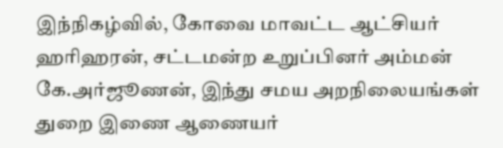இந்நிகழ்வில், கோவை மாவட்ட ஆட்சியர் ஹரிஹரன், சட்டமன்ற உறுப்பினர் அம்மன் கே.அர்ஜூணன், இந்து சமய அறநிலையங்கள் துறை இணை ஆணையர்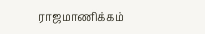ராஜமாணிக்கம்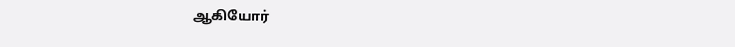ஆகியோர்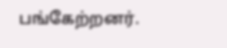பங்கேற்றனர்.